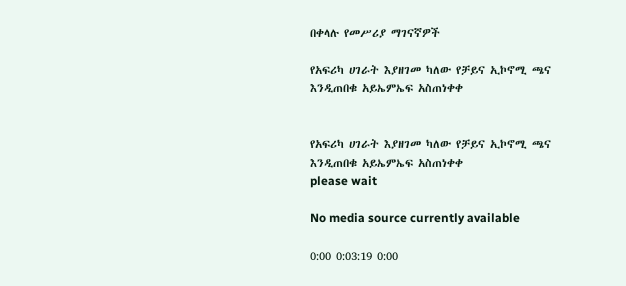በቀላሉ የመሥሪያ ማገናኛዎች

የአፍሪካ ሀገራት እያዘገመ ካለው የቻይና ኢኮኖሚ ጫና እንዲጠበቁ አይኤምኤፍ አስጠነቀቀ


የአፍሪካ ሀገራት እያዘገመ ካለው የቻይና ኢኮኖሚ ጫና እንዲጠበቁ አይኤምኤፍ አስጠነቀቀ
please wait

No media source currently available

0:00 0:03:19 0:00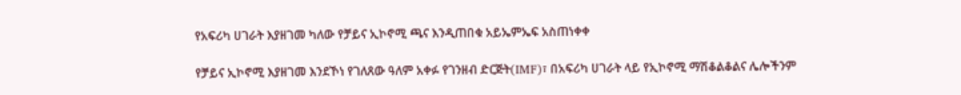የአፍሪካ ሀገራት እያዘገመ ካለው የቻይና ኢኮኖሚ ጫና እንዲጠበቁ አይኤምኤፍ አስጠነቀቀ

የቻይና ኢኮኖሚ እያዘገመ እንደኾነ የገለጸው ዓለም አቀፉ የገንዘብ ድርጅት(IMF)፣ በአፍሪካ ሀገራት ላይ የኢኮኖሚ ማሽቆልቆልና ሌሎችንም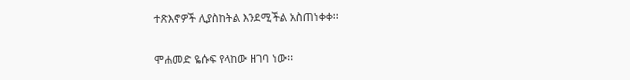ተጽእኖዎች ሊያስከትል እንደሚችል አስጠነቀቀ፡፡

ሞሐመድ ዬሱፍ የላከው ዘገባ ነው፡፡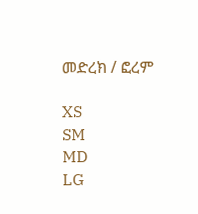መድረክ / ፎረም

XS
SM
MD
LG